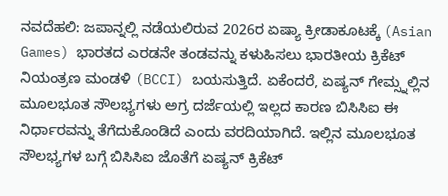ನವದೆಹಲಿ: ಜಪಾನ್ನಲ್ಲಿ ನಡೆಯಲಿರುವ 2026ರ ಏಷ್ಯಾ ಕ್ರೀಡಾಕೂಟಕ್ಕೆ (Asian Games) ಭಾರತದ ಎರಡನೇ ತಂಡವನ್ನು ಕಳುಹಿಸಲು ಭಾರತೀಯ ಕ್ರಿಕೆಟ್ ನಿಯಂತ್ರಣ ಮಂಡಳಿ (BCCI) ಬಯಸುತ್ತಿದೆ. ಏಕೆಂದರೆ, ಏಷ್ಯನ್ ಗೇಮ್ಸ್ನಲ್ಲಿನ ಮೂಲಭೂತ ಸೌಲಭ್ಯಗಳು ಅಗ್ರ ದರ್ಜೆಯಲ್ಲಿ ಇಲ್ಲದ ಕಾರಣ ಬಿಸಿಸಿಐ ಈ ನಿರ್ಧಾರವನ್ನು ತೆಗೆದುಕೊಂಡಿದೆ ಎಂದು ವರದಿಯಾಗಿದೆ. ಇಲ್ಲಿನ ಮೂಲಭೂತ ಸೌಲಭ್ಯಗಳ ಬಗ್ಗೆ ಬಿಸಿಸಿಐ ಜೊತೆಗೆ ಏಷ್ಯನ್ ಕ್ರಿಕೆಟ್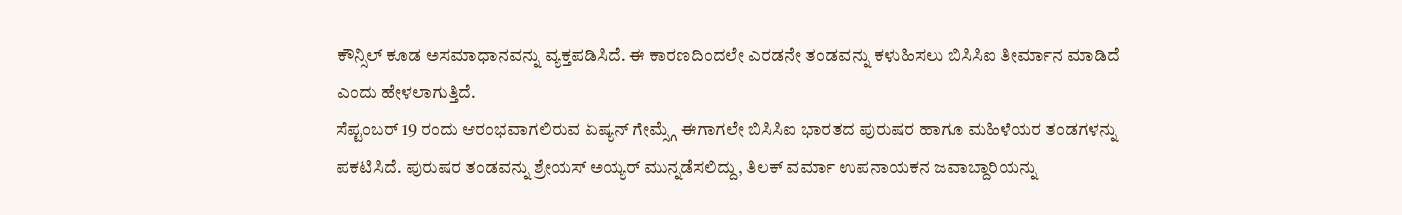ಕೌನ್ಸಿಲ್ ಕೂಡ ಅಸಮಾಧಾನವನ್ನು ವ್ಯಕ್ತಪಡಿಸಿದೆ. ಈ ಕಾರಣದಿಂದಲೇ ಎರಡನೇ ತಂಡವನ್ನು ಕಳುಹಿಸಲು ಬಿಸಿಸಿಐ ತೀರ್ಮಾನ ಮಾಡಿದೆ ಎಂದು ಹೇಳಲಾಗುತ್ತಿದೆ.
ಸೆಪ್ಟಂಬರ್ 19 ರಂದು ಆರಂಭವಾಗಲಿರುವ ಏಷ್ಯನ್ ಗೇಮ್ಸ್ಗೆ ಈಗಾಗಲೇ ಬಿಸಿಸಿಐ ಭಾರತದ ಪುರುಷರ ಹಾಗೂ ಮಹಿಳೆಯರ ತಂಡಗಳನ್ನು ಪಕಟಿಸಿದೆ. ಪುರುಷರ ತಂಡವನ್ನು ಶ್ರೇಯಸ್ ಅಯ್ಯರ್ ಮುನ್ನಡೆಸಲಿದ್ದು, ತಿಲಕ್ ವರ್ಮಾ ಉಪನಾಯಕನ ಜವಾಬ್ದಾರಿಯನ್ನು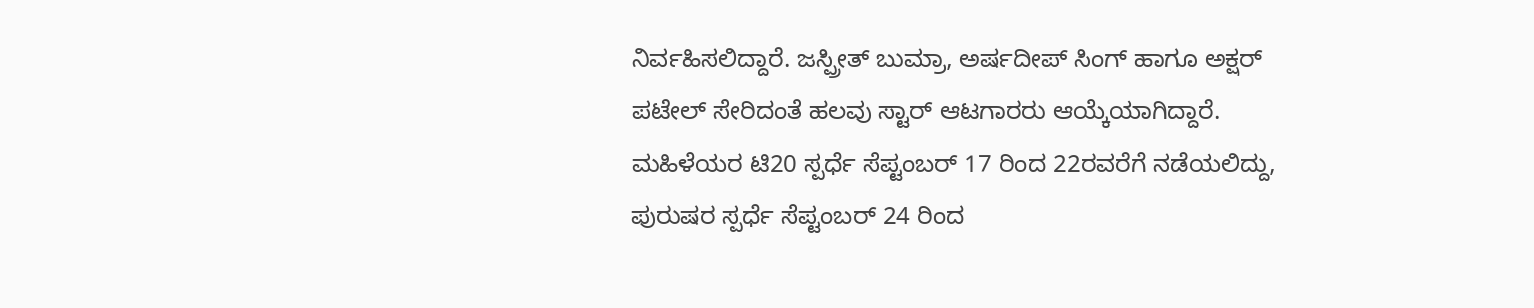ನಿರ್ವಹಿಸಲಿದ್ದಾರೆ. ಜಸ್ಪ್ರೀತ್ ಬುಮ್ರಾ, ಅರ್ಷದೀಪ್ ಸಿಂಗ್ ಹಾಗೂ ಅಕ್ಷರ್ ಪಟೇಲ್ ಸೇರಿದಂತೆ ಹಲವು ಸ್ಟಾರ್ ಆಟಗಾರರು ಆಯ್ಕೆಯಾಗಿದ್ದಾರೆ.
ಮಹಿಳೆಯರ ಟಿ20 ಸ್ಪರ್ಧೆ ಸೆಪ್ಟಂಬರ್ 17 ರಿಂದ 22ರವರೆಗೆ ನಡೆಯಲಿದ್ದು, ಪುರುಷರ ಸ್ಪರ್ಧೆ ಸೆಪ್ಟಂಬರ್ 24 ರಿಂದ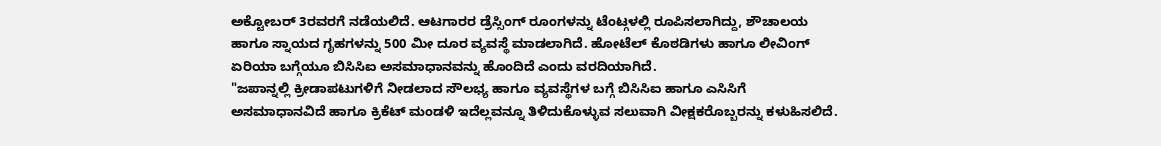ಅಕ್ಟೋಬರ್ 3ರವರಗೆ ನಡೆಯಲಿದೆ. ಆಟಗಾರರ ಡ್ರೆಸ್ಸಿಂಗ್ ರೂಂಗಳನ್ನು ಟೆಂಟ್ಗಳಲ್ಲಿ ರೂಪಿಸಲಾಗಿದ್ದು, ಶೌಚಾಲಯ ಹಾಗೂ ಸ್ನಾಯದ ಗೃಹಗಳನ್ನು 500 ಮೀ ದೂರ ವ್ಯವಸ್ಥೆ ಮಾಡಲಾಗಿದೆ. ಹೋಟೆಲ್ ಕೊಠಡಿಗಳು ಹಾಗೂ ಲೀವಿಂಗ್ ಏರಿಯಾ ಬಗ್ಗೆಯೂ ಬಿಸಿಸಿಐ ಅಸಮಾಧಾನವನ್ನು ಹೊಂದಿದೆ ಎಂದು ವರದಿಯಾಗಿದೆ.
"ಜಪಾನ್ನಲ್ಲಿ ಕ್ರೀಡಾಪಟುಗಳಿಗೆ ನೀಡಲಾದ ಸೌಲಭ್ಯ ಹಾಗೂ ವ್ಯವಸ್ಥೆಗಳ ಬಗ್ಗೆ ಬಿಸಿಸಿಐ ಹಾಗೂ ಎಸಿಸಿಗೆ ಅಸಮಾಧಾನವಿದೆ ಹಾಗೂ ಕ್ರಿಕೆಟ್ ಮಂಡಳಿ ಇದೆಲ್ಲವನ್ನೂ ತಿಳಿದುಕೊಳ್ಳುವ ಸಲುವಾಗಿ ವೀಕ್ಷಕರೊಬ್ಬರನ್ನು ಕಳುಹಿಸಲಿದೆ.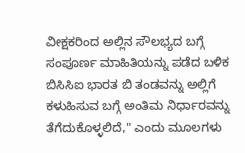ವೀಕ್ಷಕರಿಂದ ಅಲ್ಲಿನ ಸೌಲಭ್ಯದ ಬಗ್ಗೆ ಸಂಪೂರ್ಣ ಮಾಹಿತಿಯನ್ನು ಪಡೆದ ಬಳಿಕ ಬಿಸಿಸಿಐ ಭಾರತ ಬಿ ತಂಡವನ್ನು ಅಲ್ಲಿಗೆ ಕಳುಹಿಸುವ ಬಗ್ಗೆ ಅಂತಿಮ ನಿರ್ಧಾರವನ್ನು ತೆಗೆದುಕೊಳ್ಳಲಿದೆ," ಎಂದು ಮೂಲಗಳು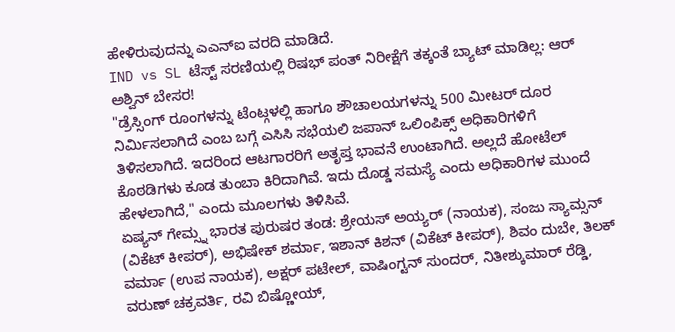ಹೇಳಿರುವುದನ್ನು ಎಎನ್ಐ ವರದಿ ಮಾಡಿದೆ.
IND vs SL ಟೆಸ್ಟ್ ಸರಣಿಯಲ್ಲಿ ರಿಷಭ್ ಪಂತ್ ನಿರೀಕ್ಷೆಗೆ ತಕ್ಕಂತೆ ಬ್ಯಾಟ್ ಮಾಡಿಲ್ಲ: ಆರ್ ಅಶ್ವಿನ್ ಬೇಸರ!
"ಡ್ರೆಸ್ಸಿಂಗ್ ರೂಂಗಳನ್ನು ಟೆಂಟ್ಗಳಲ್ಲಿ ಹಾಗೂ ಶೌಚಾಲಯಗಳನ್ನು 500 ಮೀಟರ್ ದೂರ ನಿರ್ಮಿಸಲಾಗಿದೆ ಎಂಬ ಬಗ್ಗೆ ಎಸಿಸಿ ಸಭೆಯಲಿ ಜಪಾನ್ ಒಲಿಂಪಿಕ್ಸ್ ಅಧಿಕಾರಿಗಳಿಗೆ ತಿಳಿಸಲಾಗಿದೆ. ಇದರಿಂದ ಆಟಗಾರರಿಗೆ ಅತೃಪ್ತ ಭಾವನೆ ಉಂಟಾಗಿದೆ. ಅಲ್ಲದೆ ಹೋಟೆಲ್ ಕೊಠಡಿಗಳು ಕೂಡ ತುಂಬಾ ಕಿರಿದಾಗಿವೆ. ಇದು ದೊಡ್ಡ ಸಮಸ್ಯೆ ಎಂದು ಅಧಿಕಾರಿಗಳ ಮುಂದೆ ಹೇಳಲಾಗಿದೆ," ಎಂದು ಮೂಲಗಳು ತಿಳಿಸಿವೆ.
ಏಷ್ಯನ್ ಗೇಮ್ಸ್ನ ಭಾರತ ಪುರುಷರ ತಂಡ: ಶ್ರೇಯಸ್ ಅಯ್ಯರ್ (ನಾಯಕ), ಸಂಜು ಸ್ಯಾಮ್ಸನ್ (ವಿಕೆಟ್ ಕೀಪರ್), ಅಭಿಷೇಕ್ ಶರ್ಮಾ, ಇಶಾನ್ ಕಿಶನ್ (ವಿಕೆಟ್ ಕೀಪರ್), ಶಿವಂ ದುಬೇ, ತಿಲಕ್ ವರ್ಮಾ (ಉಪ ನಾಯಕ), ಅಕ್ಷರ್ ಪಟೇಲ್, ವಾಷಿಂಗ್ಟನ್ ಸುಂದರ್, ನಿತೀಶ್ಕುಮಾರ್ ರೆಡ್ಡಿ, ವರುಣ್ ಚಕ್ರವರ್ತಿ, ರವಿ ಬಿಷ್ಣೋಯ್,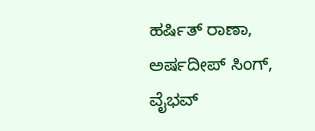ಹರ್ಷಿತ್ ರಾಣಾ, ಅರ್ಷದೀಪ್ ಸಿಂಗ್, ವೈಭವ್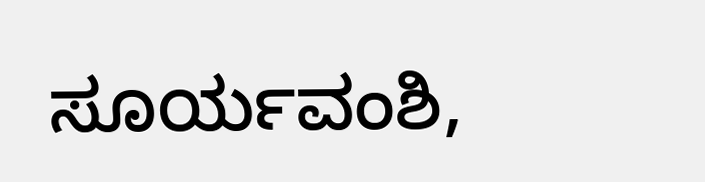ಸೂರ್ಯವಂಶಿ,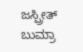ಜಸ್ಪ್ರೀತ್ ಬುಮ್ರಾ